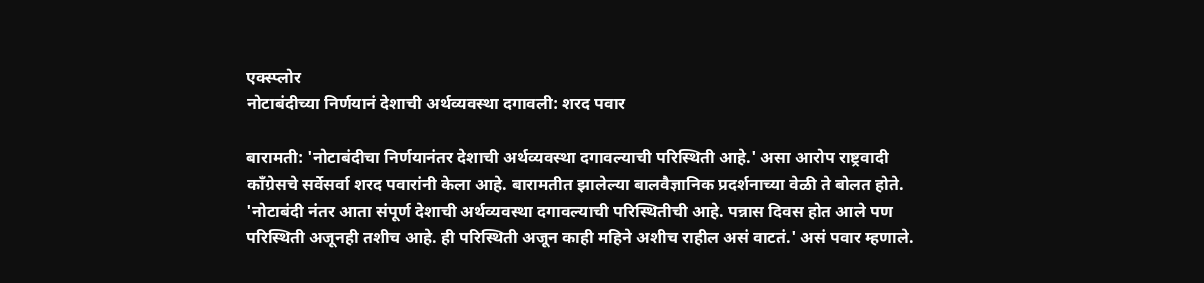एक्स्प्लोर
नोटाबंदीच्या निर्णयानं देशाची अर्थव्यवस्था दगावली: शरद पवार

बारामती: 'नोटाबंदीचा निर्णयानंतर देशाची अर्थव्यवस्था दगावल्याची परिस्थिती आहे.' असा आरोप राष्ट्रवादी काँग्रेसचे सर्वेसर्वा शरद पवारांनी केला आहे. बारामतीत झालेल्या बालवैज्ञानिक प्रदर्शनाच्या वेळी ते बोलत होते.
'नोटाबंदी नंतर आता संपूर्ण देशाची अर्थव्यवस्था दगावल्याची परिस्थितीची आहे. पन्नास दिवस होत आले पण परिस्थिती अजूनही तशीच आहे. ही परिस्थिती अजून काही महिने अशीच राहील असं वाटतं.' असं पवार म्हणाले.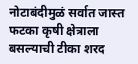नोटाबंदीमुळं सर्वात जास्त फटका कृषी क्षेत्राला बसल्याची टीका शरद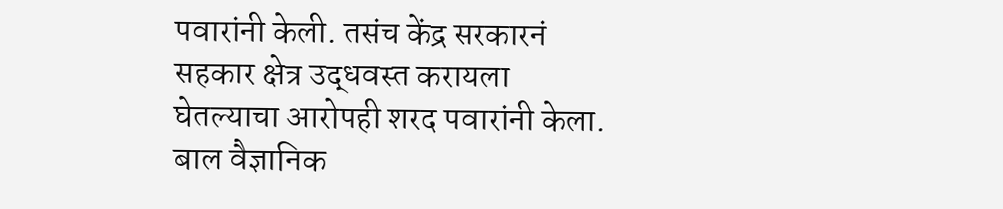पवारांनी केली. तसंच केंद्र सरकारनं सहकार क्षेत्र उद्धवस्त करायला घेतल्याचा आरोपही शरद पवारांनी केला. बाल वैज्ञानिक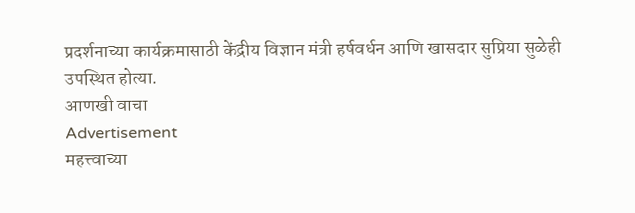प्रदर्शनाच्या कार्यक्रमासाठी केंद्रीय विज्ञान मंत्री हर्षवर्धन आणि खासदार सुप्रिया सुळेही उपस्थित होत्या.
आणखी वाचा
Advertisement
महत्त्वाच्या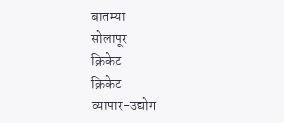बातम्या
सोलापूर
क्रिकेट
क्रिकेट
व्यापार-उद्योग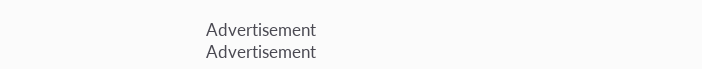Advertisement
Advertisement